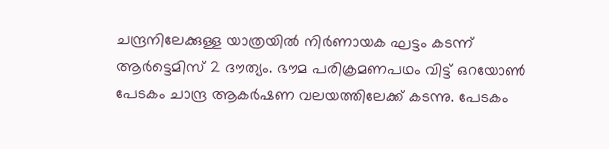ചന്ദ്രനിലേക്കുള്ള യാത്രയിൽ നിർണായക ഘട്ടം കടന്ന് ആർട്ടെമിസ് 2 ദൗത്യം. ഭൗമ പരിക്രമണപഥം വിട്ട് ഒറയോൺ പേടകം ചാന്ദ്ര ആകർഷണ വലയത്തിലേക്ക് കടന്നു. പേടകം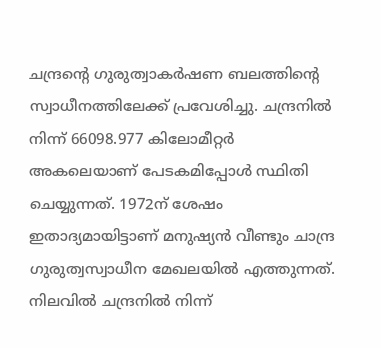ചന്ദ്രന്റെ ഗുരുത്വാകർഷണ ബലത്തിന്റെ സ്വാധീനത്തിലേക്ക് പ്രവേശിച്ചു. ചന്ദ്രനിൽ നിന്ന് 66098.977 കിലോമീറ്റർ അകലെയാണ് പേടകമിപ്പോൾ സ്ഥിതി ചെയ്യുന്നത്. 1972ന് ശേഷം ഇതാദ്യമായിട്ടാണ് മനുഷ്യൻ വീണ്ടും ചാന്ദ്ര ഗുരുത്വസ്വാധീന മേഖലയിൽ എത്തുന്നത്. നിലവിൽ ചന്ദ്രനിൽ നിന്ന്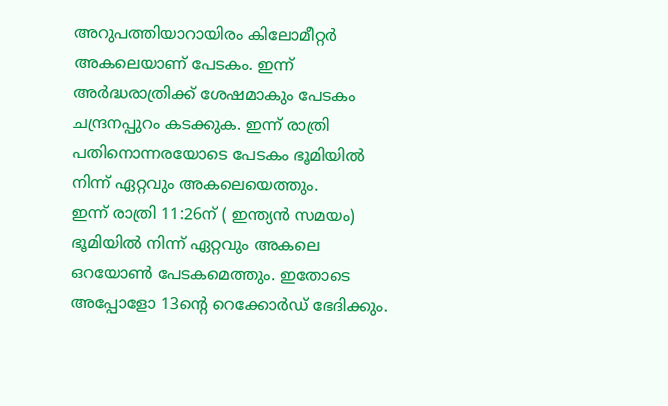അറുപത്തിയാറായിരം കിലോമീറ്റർ അകലെയാണ് പേടകം. ഇന്ന് അർദ്ധരാത്രിക്ക് ശേഷമാകും പേടകം ചന്ദ്രനപ്പുറം കടക്കുക. ഇന്ന് രാത്രി പതിനൊന്നരയോടെ പേടകം ഭൂമിയിൽ നിന്ന് ഏറ്റവും അകലെയെത്തും.
ഇന്ന് രാത്രി 11:26ന് ( ഇന്ത്യൻ സമയം) ഭൂമിയിൽ നിന്ന് ഏറ്റവും അകലെ ഒറയോൺ പേടകമെത്തും. ഇതോടെ അപ്പോളോ 13ന്റെ റെക്കോർഡ് ഭേദിക്കും.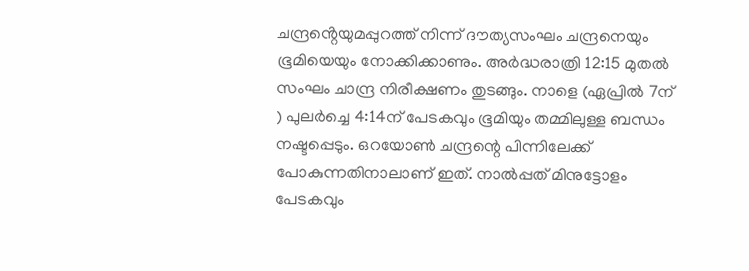ചന്ദ്രൻ്റെയുമപ്പുറത്ത് നിന്ന് ദൗത്യസംഘം ചന്ദ്രനെയും ഭൂമിയെയും നോക്കിക്കാണും. അർദ്ധരാത്രി 12:15 മുതൽ സംഘം ചാന്ദ്ര നിരീക്ഷണം തുടങ്ങും. നാളെ (ഏപ്രിൽ 7ന് ) പുലർച്ചെ 4:14ന് പേടകവും ഭൂമിയും തമ്മിലുള്ള ബന്ധം നഷ്ടപ്പെടും. ഒറയോൺ ചന്ദ്രന്റെ പിന്നിലേക്ക് പോകുന്നതിനാലാണ് ഇത്. നാൽപ്പത് മിനുട്ടോളം പേടകവും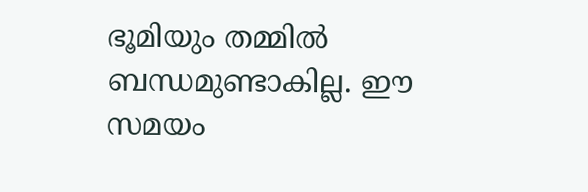ഭൂമിയും തമ്മിൽ ബന്ധമുണ്ടാകില്ല. ഈ സമയം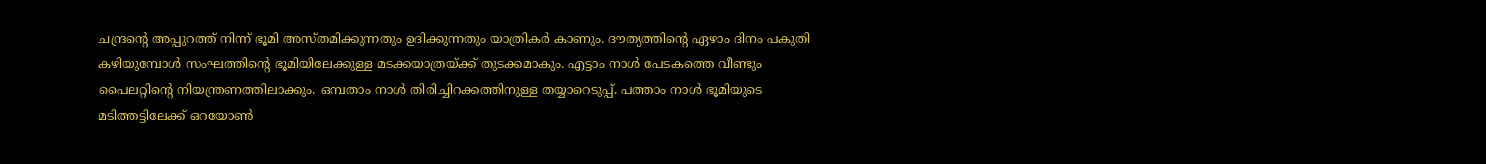ചന്ദ്രന്റെ അപ്പുറത്ത് നിന്ന് ഭൂമി അസ്തമിക്കുന്നതും ഉദിക്കുന്നതും യാത്രികർ കാണും. ദൗത്യത്തിന്റെ ഏഴാം ദിനം പകുതി കഴിയുമ്പോൾ സംഘത്തിന്റെ ഭൂമിയിലേക്കുള്ള മടക്കയാത്രയ്ക്ക് തുടക്കമാകും. എട്ടാം നാൾ പേടകത്തെ വീണ്ടും പൈലറ്റിന്റെ നിയന്ത്രണത്തിലാക്കും. ഒമ്പതാം നാൾ തിരിച്ചിറക്കത്തിനുള്ള തയ്യാറെടുപ്പ്. പത്താം നാൾ ഭൂമിയുടെ മടിത്തട്ടിലേക്ക് ഒറയോൺ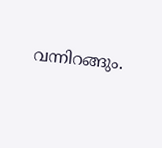വന്നിറങ്ങും.